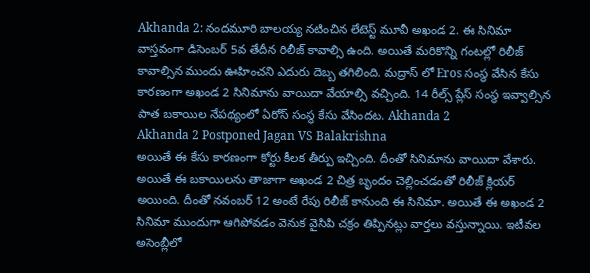Akhanda 2: నందమూరి బాలయ్య నటించిన లేటెస్ట్ మూవీ అఖండ 2. ఈ సినిమా వాస్తవంగా డిసెంబర్ 5వ తేదీన రిలీజ్ కావాల్సి ఉంది. అయితే మరికొన్ని గంటల్లో రిలీజ్ కావాల్సిన ముందు ఊహించని ఎదురు దెబ్బ తగిలింది. మద్రాస్ లో Eros సంస్థ వేసిన కేసు కారణంగా అఖండ 2 సినిమాను వాయిదా వేయాల్సి వచ్చింది. 14 రీల్స్ ప్లేస్ సంస్థ ఇవ్వాల్సిన పాత బకాయిల నేపథ్యంలో ఏరోస్ సంస్థ కేసు వేసిందట. Akhanda 2
Akhanda 2 Postponed Jagan VS Balakrishna
అయితే ఈ కేసు కారణంగా కోర్టు కీలక తీర్పు ఇచ్చింది. దీంతో సినిమాను వాయిదా వేశారు. అయితే ఈ బకాయిలను తాజాగా అఖండ 2 చిత్ర బృందం చెల్లించడంతో రిలీజ్ క్లియర్ అయింది. దీంతో నవంబర్ 12 అంటే రేపు రిలీజ్ కానుంది ఈ సినిమా. అయితే ఈ అఖండ 2 సినిమా ముందుగా ఆగిపోవడం వెనుక వైసిపి చక్రం తిప్పినట్లు వార్తలు వస్తున్నాయి. ఇటీవల అసెంబ్లీలో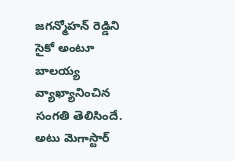జగన్మోహన్ రెడ్డిని సైకో అంటూ బాలయ్య వ్యాఖ్యానించిన సంగతి తెలిసిందే. అటు మెగాస్టార్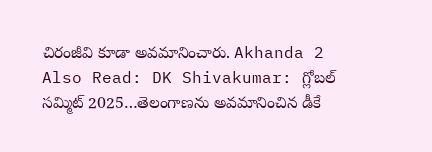చిరంజీవి కూడా అవమానించారు. Akhanda 2
Also Read: DK Shivakumar: గ్లోబల్ సమ్మిట్ 2025…తెలంగాణను అవమానించిన డీకే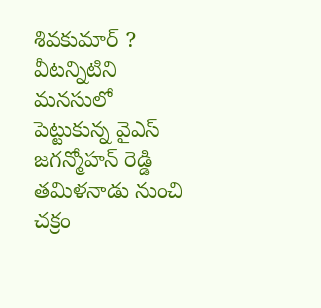శివకుమార్ ?
వీటన్నిటిని మనసులో పెట్టుకున్న వైఎస్ జగన్మోహన్ రెడ్డి తమిళనాడు నుంచి చక్రం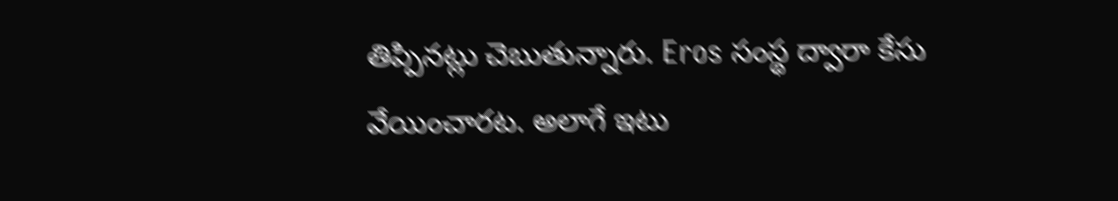తిప్పినట్లు చెబుతున్నారు. Eros సంస్థ ద్వారా కేసు వేయించారట. అలాగే ఇటు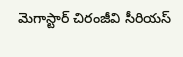మెగాస్టార్ చిరంజీవి సీరియస్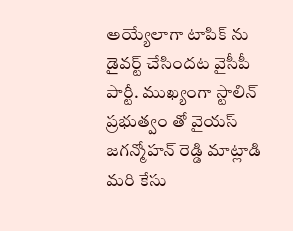అయ్యేలాగా టాపిక్ ను డైవర్ట్ చేసిందట వైసీపీ పార్టీ. ముఖ్యంగా స్టాలిన్ ప్రభుత్వం తో వైయస్ జగన్మోహన్ రెడ్డి మాట్లాడి మరి కేసు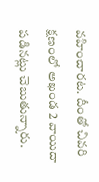వహించారట. దీంతో చివరి క్షణంలో అఖండ 2 వాయిదా పడినట్లు చెబుతున్నారు.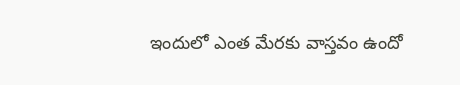ఇందులో ఎంత మేరకు వాస్తవం ఉందో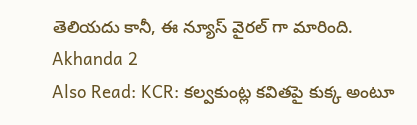తెలియదు కానీ, ఈ న్యూస్ వైరల్ గా మారింది. Akhanda 2
Also Read: KCR: కల్వకుంట్ల కవితపై కుక్క అంటూ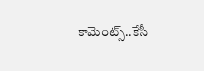కామెంట్స్..కేసీ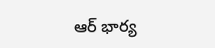ఆర్ భార్య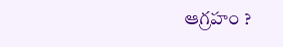ఆగ్రహం ?